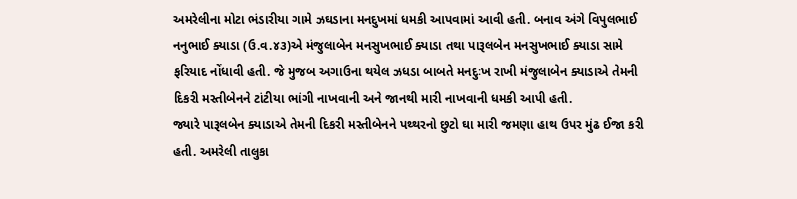અમરેલીના મોટા ભંડારીયા ગામે ઝઘડાના મનદુખમાં ધમકી આપવામાં આવી હતી. બનાવ અંગે વિપુલભાઈ નનુભાઈ ક્યાડા (ઉ.વ.૪૩)એ મંજુલાબેન મનસુખભાઈ ક્યાડા તથા પારૂલબેન મનસુખભાઈ ક્યાડા સામે ફરિયાદ નોંધાવી હતી. જે મુજબ અગાઉના થયેલ ઝધડા બાબતે મનદુઃખ રાખી મંજુલાબેન ક્યાડાએ તેમની દિકરી મસ્તીબેનને ટાંટીયા ભાંગી નાખવાની અને જાનથી મારી નાખવાની ધમકી આપી હતી.
જ્યારે પારૂલબેન ક્યાડાએ તેમની દિકરી મસ્તીબેનને પથ્થરનો છુટો ઘા મારી જમણા હાથ ઉપર મુંઢ ઈજા કરી હતી. અમરેલી તાલુકા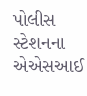પોલીસ સ્ટેશનના એએસઆઈ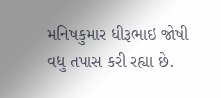મનિષકુમાર ધીરૂભાઇ જોષી વધુ તપાસ કરી રહ્યા છે.